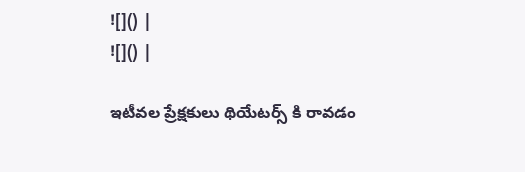![]() |
![]() |

ఇటీవల ప్రేక్షకులు థియేటర్స్ కి రావడం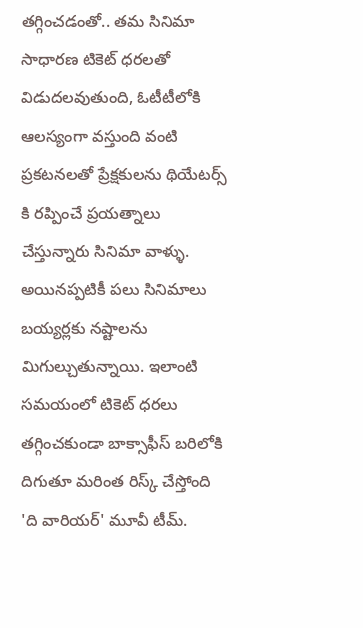తగ్గించడంతో.. తమ సినిమా సాధారణ టికెట్ ధరలతో విడుదలవుతుంది, ఓటీటీలోకి ఆలస్యంగా వస్తుంది వంటి ప్రకటనలతో ప్రేక్షకులను థియేటర్స్ కి రప్పించే ప్రయత్నాలు చేస్తున్నారు సినిమా వాళ్ళు. అయినప్పటికీ పలు సినిమాలు బయ్యర్లకు నష్టాలను మిగుల్చుతున్నాయి. ఇలాంటి సమయంలో టికెట్ ధరలు తగ్గించకుండా బాక్సాఫీస్ బరిలోకి దిగుతూ మరింత రిస్క్ చేస్తోంది 'ది వారియర్' మూవీ టీమ్.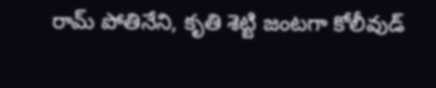రామ్ పోతినేని, కృతి శెట్టి జంటగా కోలీవుడ్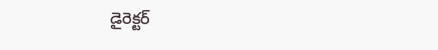డైరెక్టర్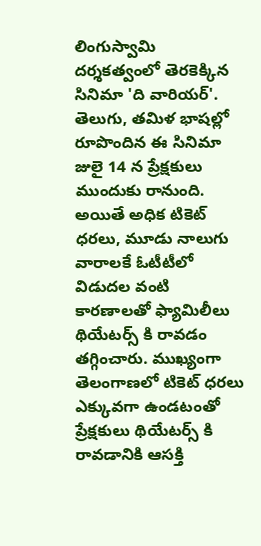లింగుస్వామి దర్శకత్వంలో తెరకెక్కిన సినిమా 'ది వారియర్'. తెలుగు, తమిళ భాషల్లో రూపొందిన ఈ సినిమా జులై 14 న ప్రేక్షకులు ముందుకు రానుంది. అయితే అధిక టికెట్ ధరలు, మూడు నాలుగు వారాలకే ఓటీటీలో విడుదల వంటి కారణాలతో ఫ్యామిలీలు థియేటర్స్ కి రావడం తగ్గించారు. ముఖ్యంగా తెలంగాణలో టికెట్ ధరలు ఎక్కువగా ఉండటంతో ప్రేక్షకులు థియేటర్స్ కి రావడానికి ఆసక్తి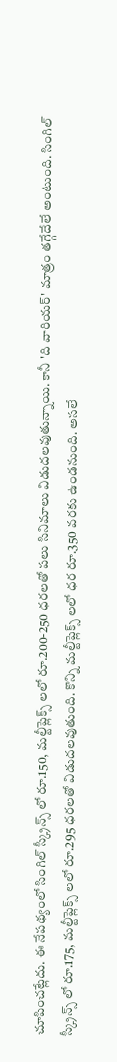చూపించట్లేదు. ఈ నేపథ్యంలో సింగిల్ స్క్రీన్స్ లో రూ.150, మల్టీప్లెక్స్ లలో రూ.200-250 ధరలతో పలు సినిమాలు విడుదలవుతున్నాయి. కానీ 'ది వారియర్' మాత్రం తగ్గేదేలే అంటుంది. సింగిల్ స్క్రీన్స్ లో రూ.175, మల్టీప్లెక్స్ లలో రూ.295 ధరలతో విడుదలవుతుంది. కొన్ని మల్టీప్లెక్స్ లలో ధర రూ.350 వరకు ఉండనుంది. అసలే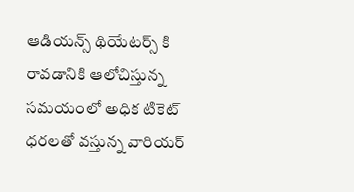ఆడియన్స్ థియేటర్స్ కి రావడానికి ఆలోచిస్తున్న సమయంలో అధిక టికెట్ ధరలతో వస్తున్న వారియర్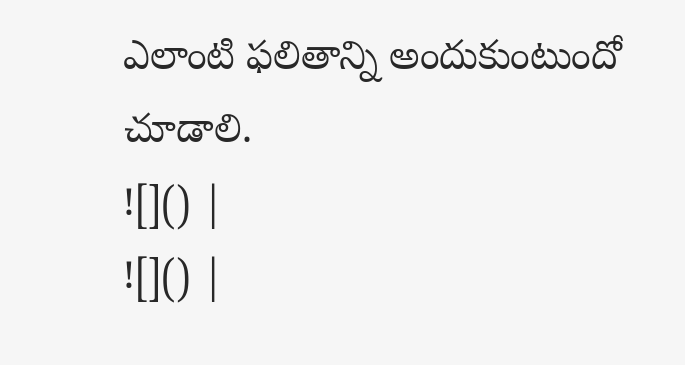ఎలాంటి ఫలితాన్ని అందుకుంటుందో చూడాలి.
![]() |
![]() |